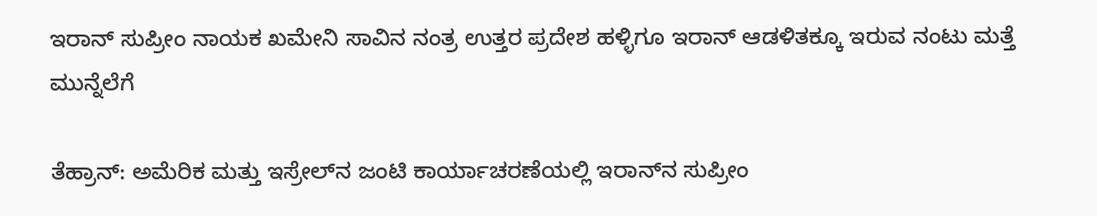ಇರಾನ್ ಸುಪ್ರೀಂ ನಾಯಕ ಖಮೇನಿ ಸಾವಿನ ನಂತ್ರ ಉತ್ತರ ಪ್ರದೇಶ ಹಳ್ಳಿಗೂ ಇರಾನ್ ಆಡಳಿತಕ್ಕೂ ಇರುವ ನಂಟು ಮತ್ತೆ ಮುನ್ನೆಲೆಗೆ

ತೆಹ್ರಾನ್: ಅಮೆರಿಕ ಮತ್ತು ಇಸ್ರೇಲ್‌ನ ಜಂಟಿ ಕಾರ್ಯಾಚರಣೆಯಲ್ಲಿ ಇರಾನ್‌ನ ಸುಪ್ರೀಂ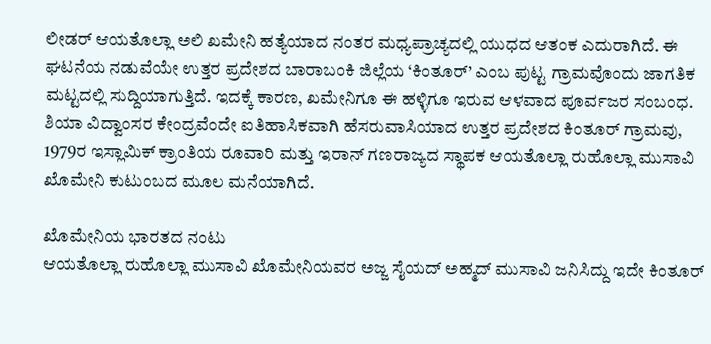ಲೀಡರ್ ಆಯತೊಲ್ಲಾ ಅಲಿ ಖಮೇನಿ ಹತ್ಯೆಯಾದ ನಂತರ ಮಧ್ಯಪ್ರಾಚ್ಯದಲ್ಲಿ ಯುಧದ ಆತಂಕ ಎದುರಾಗಿದೆ. ಈ ಘಟನೆಯ ನಡುವೆಯೇ ಉತ್ತರ ಪ್ರದೇಶದ ಬಾರಾಬಂಕಿ ಜಿಲ್ಲೆಯ ‘ಕಿಂತೂರ್’ ಎಂಬ ಪುಟ್ಟ ಗ್ರಾಮವೊಂದು ಜಾಗತಿಕ ಮಟ್ಟದಲ್ಲಿ ಸುದ್ದಿಯಾಗುತ್ತಿದೆ. ಇದಕ್ಕೆ ಕಾರಣ, ಖಮೇನಿಗೂ ಈ ಹಳ್ಳಿಗೂ ಇರುವ ಆಳವಾದ ಪೂರ್ವಜರ ಸಂಬಂಧ.
ಶಿಯಾ ವಿದ್ವಾಂಸರ ಕೇಂದ್ರವೆಂದೇ ಐತಿಹಾಸಿಕವಾಗಿ ಹೆಸರುವಾಸಿಯಾದ ಉತ್ತರ ಪ್ರದೇಶದ ಕಿಂತೂರ್ ಗ್ರಾಮವು, 1979ರ ಇಸ್ಲಾಮಿಕ್ ಕ್ರಾಂತಿಯ ರೂವಾರಿ ಮತ್ತು ಇರಾನ್ ಗಣರಾಜ್ಯದ ಸ್ಥಾಪಕ ಆಯತೊಲ್ಲಾ ರುಹೊಲ್ಲಾ ಮುಸಾವಿ ಖೊಮೇನಿ ಕುಟುಂಬದ ಮೂಲ ಮನೆಯಾಗಿದೆ.

ಖೊಮೇನಿಯ ಭಾರತದ ನಂಟು
ಆಯತೊಲ್ಲಾ ರುಹೊಲ್ಲಾ ಮುಸಾವಿ ಖೊಮೇನಿಯವರ ಅಜ್ಜ ಸೈಯದ್ ಅಹ್ಮದ್ ಮುಸಾವಿ ಜನಿಸಿದ್ದು ಇದೇ ಕಿಂತೂರ್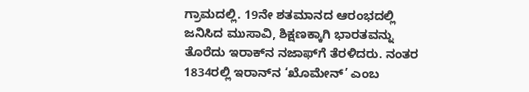ಗ್ರಾಮದಲ್ಲಿ. 19ನೇ ಶತಮಾನದ ಆರಂಭದಲ್ಲಿ ಜನಿಸಿದ ಮುಸಾವಿ, ಶಿಕ್ಷಣಕ್ಕಾಗಿ ಭಾರತವನ್ನು ತೊರೆದು ಇರಾಕ್‌ನ ನಜಾಫ್‌ಗೆ ತೆರಳಿದರು. ನಂತರ 1834ರಲ್ಲಿ ಇರಾನ್‌ನ ‘ಖೊಮೇನ್’ ಎಂಬ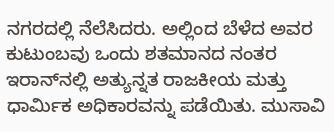ನಗರದಲ್ಲಿ ನೆಲೆಸಿದರು. ಅಲ್ಲಿಂದ ಬೆಳೆದ ಅವರ ಕುಟುಂಬವು ಒಂದು ಶತಮಾನದ ನಂತರ ಇರಾನ್‌ನಲ್ಲಿ ಅತ್ಯುನ್ನತ ರಾಜಕೀಯ ಮತ್ತು ಧಾರ್ಮಿಕ ಅಧಿಕಾರವನ್ನು ಪಡೆಯಿತು. ಮುಸಾವಿ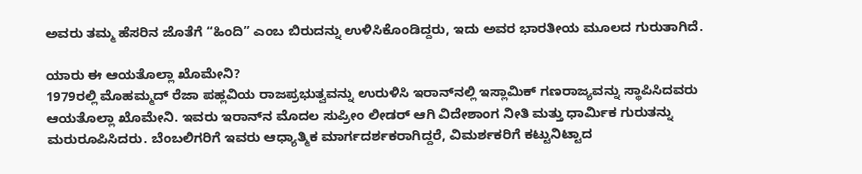ಅವರು ತಮ್ಮ ಹೆಸರಿನ ಜೊತೆಗೆ “ಹಿಂದಿ” ಎಂಬ ಬಿರುದನ್ನು ಉಳಿಸಿಕೊಂಡಿದ್ದರು, ಇದು ಅವರ ಭಾರತೀಯ ಮೂಲದ ಗುರುತಾಗಿದೆ.

ಯಾರು ಈ ಆಯತೊಲ್ಲಾ ಖೊಮೇನಿ?
1979ರಲ್ಲಿ ಮೊಹಮ್ಮದ್ ರೆಜಾ ಪಹ್ಲವಿಯ ರಾಜಪ್ರಭುತ್ವವನ್ನು ಉರುಳಿಸಿ ಇರಾನ್‌ನಲ್ಲಿ ಇಸ್ಲಾಮಿಕ್ ಗಣರಾಜ್ಯವನ್ನು ಸ್ಥಾಪಿಸಿದವರು ಆಯತೊಲ್ಲಾ ಖೊಮೇನಿ. ಇವರು ಇರಾನ್‌ನ ಮೊದಲ ಸುಪ್ರೀಂ ಲೀಡರ್ ಆಗಿ ವಿದೇಶಾಂಗ ನೀತಿ ಮತ್ತು ಧಾರ್ಮಿಕ ಗುರುತನ್ನು ಮರುರೂಪಿಸಿದರು. ಬೆಂಬಲಿಗರಿಗೆ ಇವರು ಆಧ್ಯಾತ್ಮಿಕ ಮಾರ್ಗದರ್ಶಕರಾಗಿದ್ದರೆ, ವಿಮರ್ಶಕರಿಗೆ ಕಟ್ಟುನಿಟ್ಟಾದ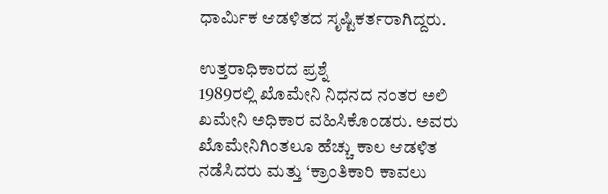ಧಾರ್ಮಿಕ ಆಡಳಿತದ ಸೃಷ್ಟಿಕರ್ತರಾಗಿದ್ದರು.

ಉತ್ತರಾಧಿಕಾರದ ಪ್ರಶ್ನೆ
1989ರಲ್ಲಿ ಖೊಮೇನಿ ನಿಧನದ ನಂತರ ಅಲಿ ಖಮೇನಿ ಅಧಿಕಾರ ವಹಿಸಿಕೊಂಡರು. ಅವರು ಖೊಮೇನಿಗಿಂತಲೂ ಹೆಚ್ಚು ಕಾಲ ಆಡಳಿತ ನಡೆಸಿದರು ಮತ್ತು ‘ಕ್ರಾಂತಿಕಾರಿ ಕಾವಲು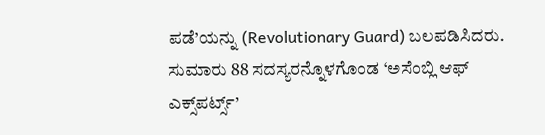ಪಡೆ’ಯನ್ನು (Revolutionary Guard) ಬಲಪಡಿಸಿದರು. ಸುಮಾರು 88 ಸದಸ್ಯರನ್ನೊಳಗೊಂಡ ‘ಅಸೆಂಬ್ಲಿ ಆಫ್ ಎಕ್ಸ್‌ಪರ್ಟ್ಸ್’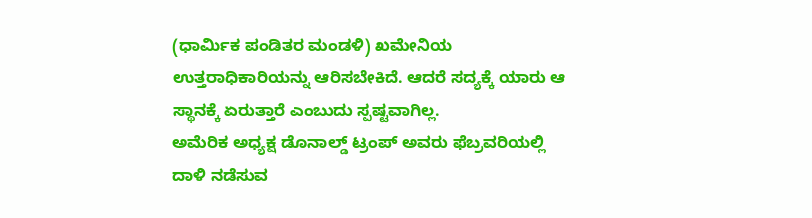(ಧಾರ್ಮಿಕ ಪಂಡಿತರ ಮಂಡಳಿ) ಖಮೇನಿಯ ಉತ್ತರಾಧಿಕಾರಿಯನ್ನು ಆರಿಸಬೇಕಿದೆ. ಆದರೆ ಸದ್ಯಕ್ಕೆ ಯಾರು ಆ ಸ್ಥಾನಕ್ಕೆ ಏರುತ್ತಾರೆ ಎಂಬುದು ಸ್ಪಷ್ಟವಾಗಿಲ್ಲ.
ಅಮೆರಿಕ ಅಧ್ಯಕ್ಷ ಡೊನಾಲ್ಡ್ ಟ್ರಂಪ್ ಅವರು ಫೆಬ್ರವರಿಯಲ್ಲಿ ದಾಳಿ ನಡೆಸುವ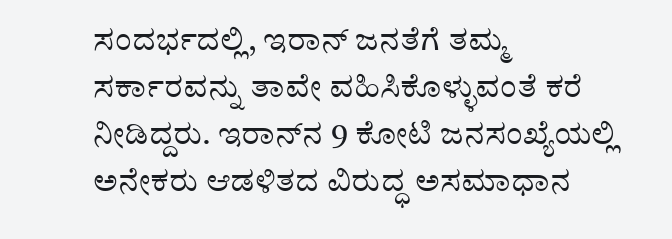ಸಂದರ್ಭದಲ್ಲಿ, ಇರಾನ್ ಜನತೆಗೆ ತಮ್ಮ ಸರ್ಕಾರವನ್ನು ತಾವೇ ವಹಿಸಿಕೊಳ್ಳುವಂತೆ ಕರೆ ನೀಡಿದ್ದರು. ಇರಾನ್‌ನ 9 ಕೋಟಿ ಜನಸಂಖ್ಯೆಯಲ್ಲಿ ಅನೇಕರು ಆಡಳಿತದ ವಿರುದ್ಧ ಅಸಮಾಧಾನ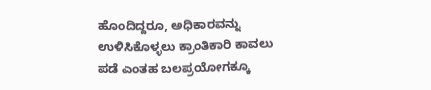ಹೊಂದಿದ್ದರೂ, ಅಧಿಕಾರವನ್ನು ಉಳಿಸಿಕೊಳ್ಳಲು ಕ್ರಾಂತಿಕಾರಿ ಕಾವಲು ಪಡೆ ಎಂತಹ ಬಲಪ್ರಯೋಗಕ್ಕೂ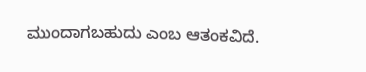ಮುಂದಾಗಬಹುದು ಎಂಬ ಆತಂಕವಿದೆ.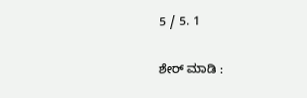5 / 5. 1

ಶೇರ್ ಮಾಡಿ :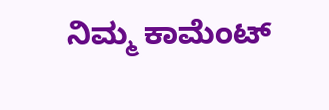ನಿಮ್ಮ ಕಾಮೆಂಟ್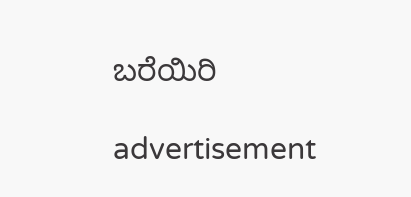ಬರೆಯಿರಿ

advertisement